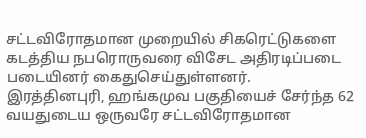சட்டவிரோதமான முறையில் சிகரெட்டுகளை கடத்திய நபரொருவரை விசேட அதிரடிப்படை படையினர் கைதுசெய்துள்ளனர்.
இரத்தினபுரி, ஹங்கமுவ பகுதியைச் சேர்ந்த 62 வயதுடைய ஒருவரே சட்டவிரோதமான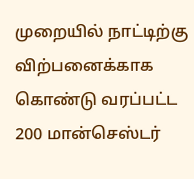முறையில் நாட்டிற்கு விற்பனைக்காக கொண்டு வரப்பட்ட 200 மான்செஸ்டர்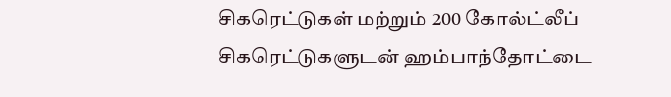சிகரெட்டுகள் மற்றும் 200 கோல்ட்லீப் சிகரெட்டுகளுடன் ஹம்பாந்தோட்டை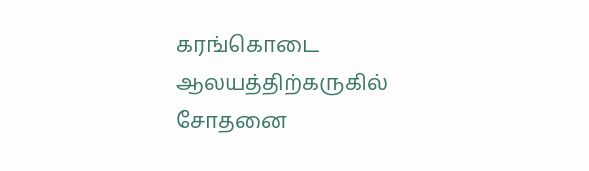கரங்கொடை ஆலயத்திற்கருகில் சோதனை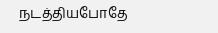நடத்தியபோதே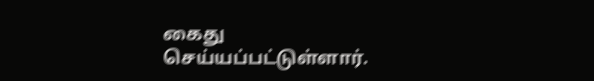கைது செய்யப்பட்டுள்ளார்.